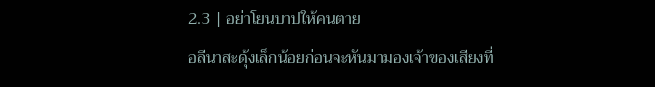2.3 | อย่าโยนบาปให้คนตาย
อลีนาสะดุ้งเล็กน้อยก่อนจะหันมามองเจ้าของเสียงที่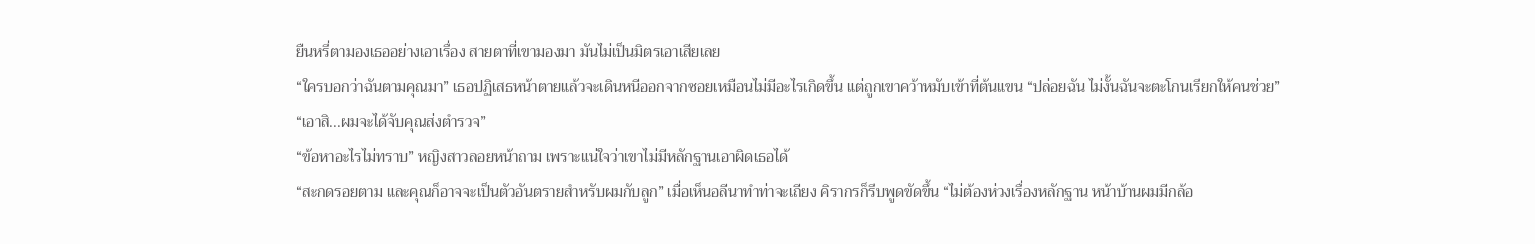ยืนหรี่ตามองเธออย่างเอาเรื่อง สายตาที่เขามองมา มันไม่เป็นมิตรเอาเสียเลย
“ใครบอกว่าฉันตามคุณมา” เธอปฏิเสธหน้าตายแล้วจะเดินหนีออกจากซอยเหมือนไม่มีอะไรเกิดขึ้น แต่ถูกเขาคว้าหมับเข้าที่ต้นแขน “ปล่อยฉัน ไม่งั้นฉันจะตะโกนเรียกให้คนช่วย”
“เอาสิ...ผมจะได้จับคุณส่งตำรวจ”
“ข้อหาอะไรไม่ทราบ” หญิงสาวลอยหน้าถาม เพราะแน่ใจว่าเขาไม่มีหลักฐานเอาผิดเธอได้
“สะกดรอยตาม และคุณก็อาจจะเป็นตัวอันตรายสำหรับผมกับลูก” เมื่อเห็นอลีนาทำท่าจะเถียง คิรากรก็รีบพูดขัดขึ้น “ไม่ต้องห่วงเรื่องหลักฐาน หน้าบ้านผมมีกล้อ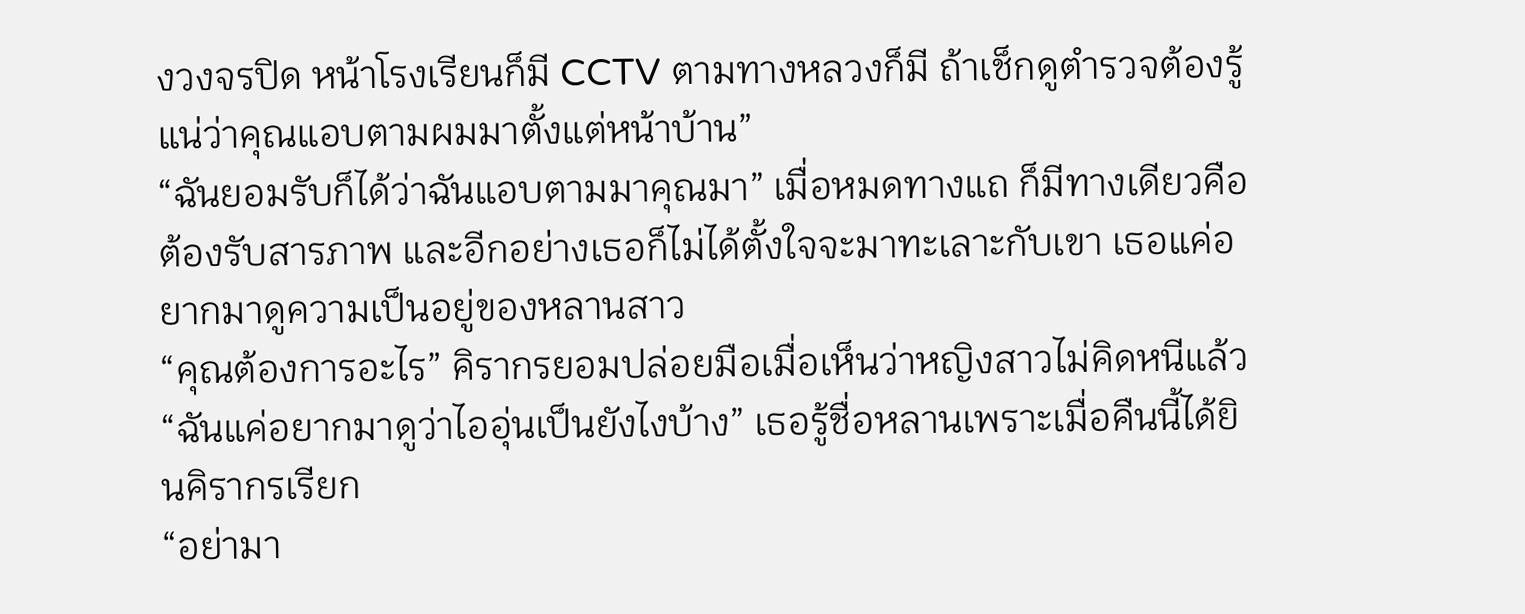งวงจรปิด หน้าโรงเรียนก็มี CCTV ตามทางหลวงก็มี ถ้าเช็กดูตำรวจต้องรู้แน่ว่าคุณแอบตามผมมาตั้งแต่หน้าบ้าน”
“ฉันยอมรับก็ได้ว่าฉันแอบตามมาคุณมา” เมื่อหมดทางแถ ก็มีทางเดียวคือต้องรับสารภาพ และอีกอย่างเธอก็ไม่ได้ตั้งใจจะมาทะเลาะกับเขา เธอแค่อยากมาดูความเป็นอยู่ของหลานสาว
“คุณต้องการอะไร” คิรากรยอมปล่อยมือเมื่อเห็นว่าหญิงสาวไม่คิดหนีแล้ว
“ฉันแค่อยากมาดูว่าไออุ่นเป็นยังไงบ้าง” เธอรู้ชื่อหลานเพราะเมื่อคืนนี้ได้ยินคิรากรเรียก
“อย่ามา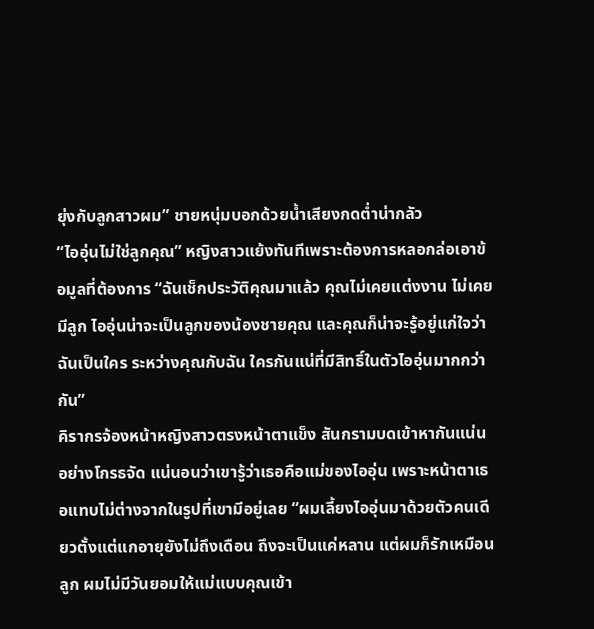ยุ่งกับลูกสาวผม” ชายหนุ่มบอกด้วยน้ำเสียงกดต่ำน่ากลัว
“ไออุ่นไม่ใช่ลูกคุณ” หญิงสาวแย้งทันทีเพราะต้องการหลอกล่อเอาข้อมูลที่ต้องการ “ฉันเช็กประวัติคุณมาแล้ว คุณไม่เคยแต่งงาน ไม่เคยมีลูก ไออุ่นน่าจะเป็นลูกของน้องชายคุณ และคุณก็น่าจะรู้อยู่แก่ใจว่าฉันเป็นใคร ระหว่างคุณกับฉัน ใครกันแน่ที่มีสิทธิ์ในตัวไออุ่นมากกว่ากัน”
คิรากรจ้องหน้าหญิงสาวตรงหน้าตาแข็ง สันกรามบดเข้าหากันแน่นอย่างโกรธจัด แน่นอนว่าเขารู้ว่าเธอคือแม่ของไออุ่น เพราะหน้าตาเธอแทบไม่ต่างจากในรูปที่เขามีอยู่เลย “ผมเลี้ยงไออุ่นมาด้วยตัวคนเดียวตั้งแต่แกอายุยังไม่ถึงเดือน ถึงจะเป็นแค่หลาน แต่ผมก็รักเหมือนลูก ผมไม่มีวันยอมให้แม่แบบคุณเข้า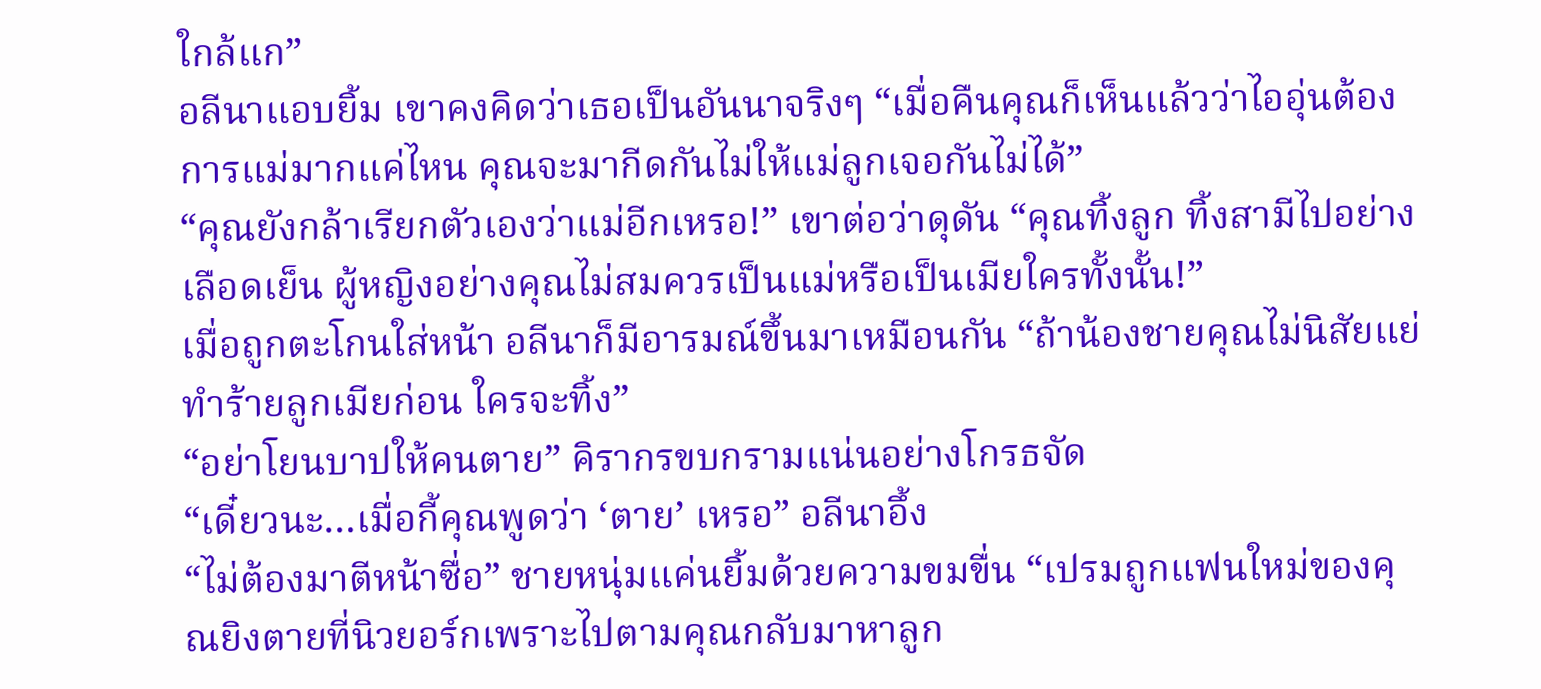ใกล้แก”
อลีนาแอบยิ้ม เขาคงคิดว่าเธอเป็นอันนาจริงๆ “เมื่อคืนคุณก็เห็นแล้วว่าไออุ่นต้องการแม่มากแค่ไหน คุณจะมากีดกันไม่ให้แม่ลูกเจอกันไม่ได้”
“คุณยังกล้าเรียกตัวเองว่าแม่อีกเหรอ!” เขาต่อว่าดุดัน “คุณทิ้งลูก ทิ้งสามีไปอย่างเลือดเย็น ผู้หญิงอย่างคุณไม่สมควรเป็นแม่หรือเป็นเมียใครทั้งนั้น!”
เมื่อถูกตะโกนใส่หน้า อลีนาก็มีอารมณ์ขึ้นมาเหมือนกัน “ถ้าน้องชายคุณไม่นิสัยแย่ ทำร้ายลูกเมียก่อน ใครจะทิ้ง”
“อย่าโยนบาปให้คนตาย” คิรากรขบกรามแน่นอย่างโกรธจัด
“เดี๋ยวนะ…เมื่อกี้คุณพูดว่า ‘ตาย’ เหรอ” อลีนาอึ้ง
“ไม่ต้องมาตีหน้าซื่อ” ชายหนุ่มแค่นยิ้มด้วยความขมขื่น “เปรมถูกแฟนใหม่ของคุณยิงตายที่นิวยอร์กเพราะไปตามคุณกลับมาหาลูก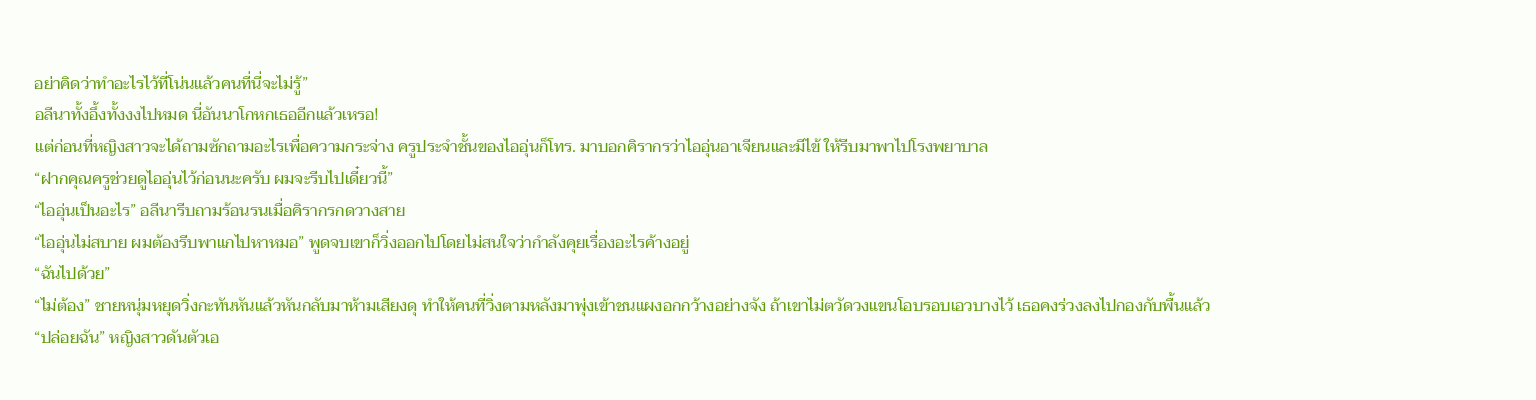อย่าคิดว่าทำอะไรไว้ที่โน่นแล้วคนที่นี่จะไม่รู้”
อลีนาทั้งอึ้งทั้งงงไปหมด นี่อันนาโกหกเธออีกแล้วเหรอ!
แต่ก่อนที่หญิงสาวจะได้ถามซักถามอะไรเพื่อความกระจ่าง ครูประจำชั้นของไออุ่นก็โทร. มาบอกคิรากรว่าไออุ่นอาเจียนและมีไข้ ให้รีบมาพาไปโรงพยาบาล
“ฝากคุณครูช่วยดูไออุ่นไว้ก่อนนะครับ ผมจะรีบไปเดี๋ยวนี้”
“ไออุ่นเป็นอะไร” อลีนารีบถามร้อนรนเมื่อคิรากรกดวางสาย
“ไออุ่นไม่สบาย ผมต้องรีบพาแกไปหาหมอ” พูดจบเขาก็วิ่งออกไปโดยไม่สนใจว่ากำลังคุยเรื่องอะไรค้างอยู่
“ฉันไปด้วย”
“ไม่ต้อง” ชายหนุ่มหยุดวิ่งกะทันหันแล้วหันกลับมาห้ามเสียงดุ ทำให้คนที่วิ่งตามหลังมาพุ่งเข้าชนแผงอกกว้างอย่างจัง ถ้าเขาไม่ตวัดวงแขนโอบรอบเอวบางไว้ เธอคงร่วงลงไปกองกับพื้นแล้ว
“ปล่อยฉัน” หญิงสาวดันตัวเอ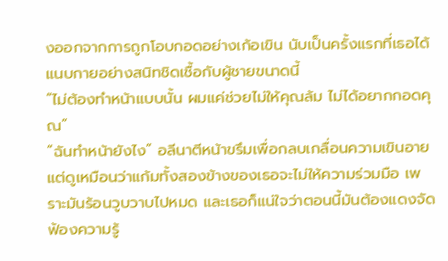งออกจากการถูกโอบกอดอย่างเก้อเขิน นับเป็นครั้งแรกที่เธอได้แนบกายอย่างสนิทชิดเชื้อกับผู้ชายขนาดนี้
“ไม่ต้องทำหน้าแบบนั้น ผมแค่ช่วยไม่ให้คุณล้ม ไม่ได้อยากกอดคุณ”
“ฉันทำหน้ายังไง” อลีนาตีหน้าขรึมเพื่อกลบเกลื่อนความเขินอาย แต่ดูเหมือนว่าแก้มทั้งสองข้างของเธอจะไม่ให้ความร่วมมือ เพราะมันร้อนวูบวาบไปหมด และเธอก็แน่ใจว่าตอนนี้มันต้องแดงจัดฟ้องความรู้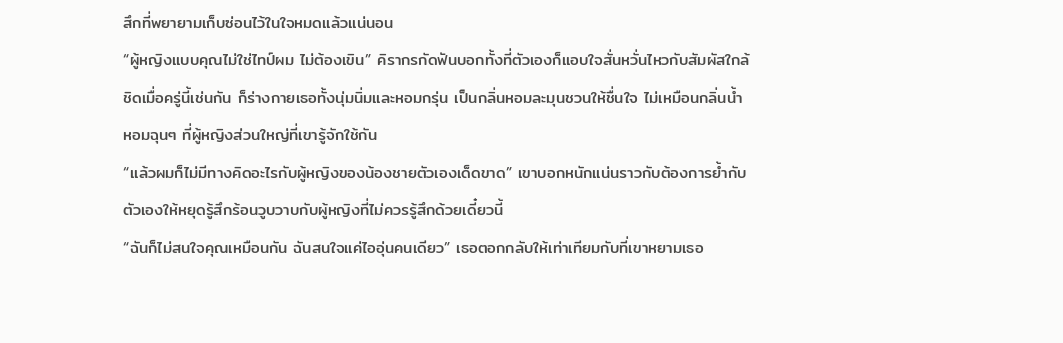สึกที่พยายามเก็บซ่อนไว้ในใจหมดแล้วแน่นอน
“ผู้หญิงแบบคุณไม่ใช่ไทป์ผม ไม่ต้องเขิน” คิรากรกัดฟันบอกทั้งที่ตัวเองก็แอบใจสั่นหวั่นไหวกับสัมผัสใกล้ชิดเมื่อครู่นี้เช่นกัน ก็ร่างกายเธอทั้งนุ่มนิ่มและหอมกรุ่น เป็นกลิ่นหอมละมุนชวนให้ชื่นใจ ไม่เหมือนกลิ่นน้ำหอมฉุนๆ ที่ผู้หญิงส่วนใหญ่ที่เขารู้จักใช้กัน
“แล้วผมก็ไม่มีทางคิดอะไรกับผู้หญิงของน้องชายตัวเองเด็ดขาด” เขาบอกหนักแน่นราวกับต้องการย้ำกับตัวเองให้หยุดรู้สึกร้อนวูบวาบกับผู้หญิงที่ไม่ควรรู้สึกด้วยเดี๋ยวนี้
“ฉันก็ไม่สนใจคุณเหมือนกัน ฉันสนใจแค่ไออุ่นคนเดียว” เธอตอกกลับให้เท่าเทียมกับที่เขาหยามเธอ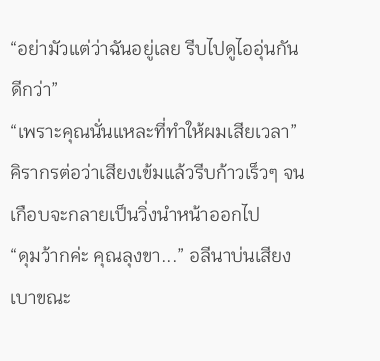“อย่ามัวแต่ว่าฉันอยู่เลย รีบไปดูไออุ่นกันดีกว่า”
“เพราะคุณนั่นแหละที่ทำให้ผมเสียเวลา” คิรากรต่อว่าเสียงเข้มแล้วรีบก้าวเร็วๆ จนเกือบจะกลายเป็นวิ่งนำหน้าออกไป
“ดุมว้ากค่ะ คุณลุงขา...” อลีนาบ่นเสียงเบาขณะ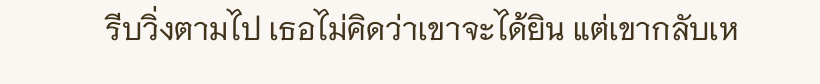รีบวิ่งตามไป เธอไม่คิดว่าเขาจะได้ยิน แต่เขากลับเห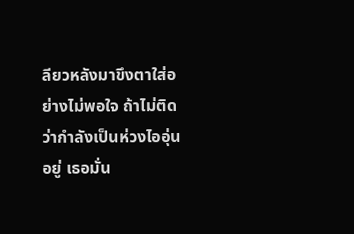ลียวหลังมาขึงตาใส่อย่างไม่พอใจ ถ้าไม่ติดว่ากำลังเป็นห่วงไออุ่นอยู่ เธอมั่น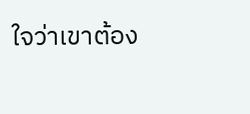ใจว่าเขาต้อง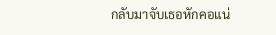กลับมาจับเธอหักคอแน่